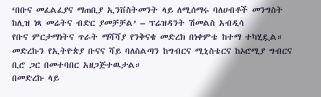‘በቡና መፈልፈያና ማጠቢያ ኢንቨስትመንት ላይ ለሚሰማሩ ባለሀብቶች መንግስት ከሊዝ ነጻ መሬትና ብድር ያመቻቻል’ – ፕሬዝዳንት ሽመልስ አብዲሳ
የቡና ምርታማነትና ጥራት ማሻሻያ የንቅናቄ መድረክ በነቀምቴ ከተማ ተካሂዷል።
መድረኩን የኢትዮጵያ ቡናና ሻይ ባለስልጣን ከግብርና ሚኒስቴርና ከኦሮሚያ ግብርና ቢሮ ጋር በመተባበር አዘጋጅተዉታል።
በመድረኩ ላይ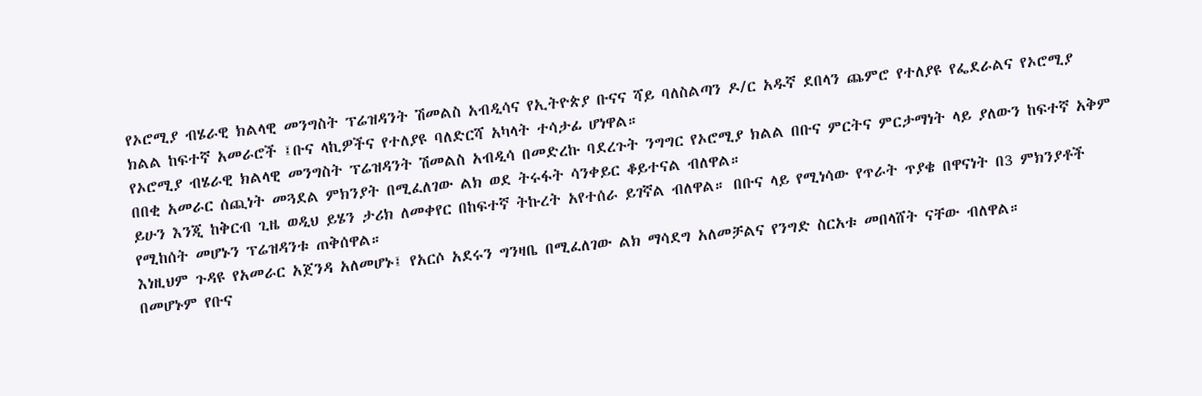የኦሮሚያ ብሄራዊ ክልላዊ መንግስት ፕሬዝዳንት ሽመልስ አብዲሳና የኢትዮጵያ ቡናና ሻይ ባለስልጣን ዶ/ር አዱኛ ደበላን ጨምሮ የተለያዩ የፌደራልና የኦሮሚያ ክልል ከፍተኛ አመራሮች ፤ቡና ላኪዎችና የተለያዩ ባለድርሻ አካላት ተሳታፊ ሆነዋል።
የኦሮሚያ ብሄራዊ ክልላዊ መንግስት ፕሬዝዳንት ሽመልስ አብዲሳ በመድረኩ ባደረጉት ንግግር የኦሮሚያ ክልል በቡና ምርትና ምርታማነት ላይ ያለውን ከፍተኛ አቅም በበቂ አመራር ሰጪነት መጓደል ምክንያት በሚፈለገው ልክ ወደ ትሩፋት ሳንቀይር ቆይተናል ብለዋል።
ይሁን እንጂ ከቅርብ ጊዜ ወዲህ ይሄን ታሪክ ለመቀየር በከፍተኛ ትኩረት አየተሰራ ይገኛል ብለዋል። በቡና ላይ የሚነሳው የጥራት ጥያቄ በዋናነት በ3 ምክንያቶች የሚከሰት መሆኑን ፕሬዝዳንቱ ጠቅሰዋል።
እነዚህም ጉዳዩ የአመራር አጀንዳ አለመሆኑ፤ የአርሶ አደሩን ግንዛቤ በሚፈለገው ልክ ማሳደግ አለመቻልና የንግድ ስርአቱ መበላሸት ናቸው ብለዋል።
በመሆኑም የቡና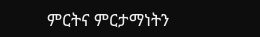ምርትና ምርታማነትን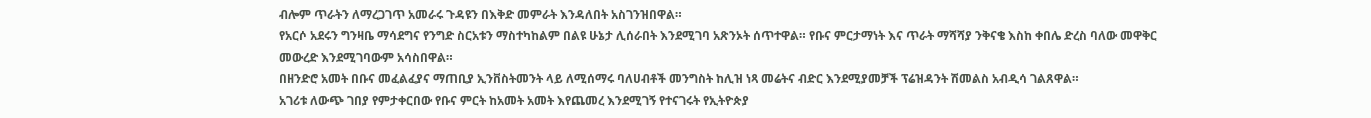ብሎም ጥራትን ለማረጋገጥ አመራሩ ጉዳዩን በእቅድ መምራት እንዳለበት አስገንዝበዋል።
የአርሶ አደሩን ግንዛቤ ማሳደግና የንግድ ስርአቱን ማስተካከልም በልዩ ሁኔታ ሊሰራበት እንደሚገባ አጽንኦት ሰጥተዋል። የቡና ምርታማነት እና ጥራት ማሻሻያ ንቅናቄ እስከ ቀበሌ ድረስ ባለው መዋቅር መውረድ እንደሚገባውም አሳስበዋል።
በዘንድሮ አመት በቡና መፈልፈያና ማጠቢያ ኢንቨስትመንት ላይ ለሚሰማሩ ባለሀብቶች መንግስት ከሊዝ ነጻ መሬትና ብድር እንደሚያመቻች ፕሬዝዳንት ሽመልስ አብዲሳ ገልጸዋል።
አገሪቱ ለውጭ ገበያ የምታቀርበው የቡና ምርት ከአመት አመት እየጨመረ እንደሚገኝ የተናገሩት የኢትዮጵያ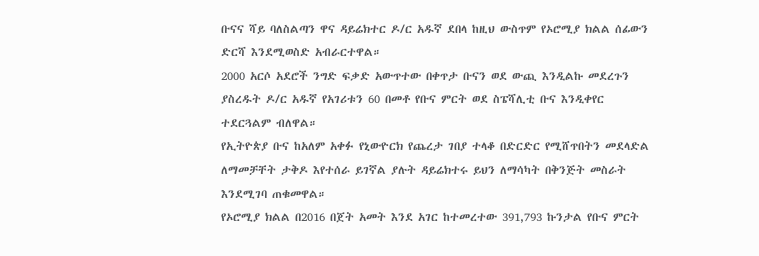ቡናና ሻይ ባለስልጣን ዋና ዳይሬክተር ዶ/ር አዱኛ ደበላ ከዚህ ውስጥም የኦሮሚያ ክልል ሰፊውን ድርሻ እንደሚወስድ አብራርተዋል።
2000 አርሶ አደሮች ንግድ ፍቃድ አውጥተው በቀጥታ ቡናን ወደ ውጪ እንዲልኩ መደረጉን ያስረዱት ዶ/ር አዱኛ የአገሪቱን 60 በመቶ የቡና ምርት ወደ ስፔሻሊቲ ቡና እንዲቀየር ተደርጓልም ብለዋል።
የኢትዮጵያ ቡና ከአለም አቀፉ የኒውዮርክ የጨረታ ገበያ ተላቆ በድርድር የሚሸጥበትን መደላድል ለማመቻቸት ታቅዶ እየተሰራ ይገኛል ያሉት ዳይሬክተሩ ይህን ለማሳካት በቅንጅት መስራት እንደሚገባ ጠቁመዋል።
የኦሮሚያ ክልል በ2016 በጀት አመት እንደ አገር ከተመረተው 391,793 ኩንታል የቡና ምርት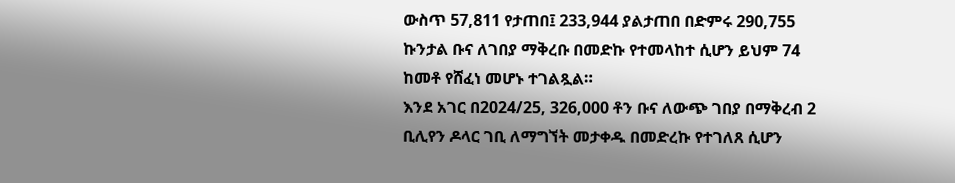ውስጥ 57,811 የታጠበ፤ 233,944 ያልታጠበ በድምሩ 290,755 ኩንታል ቡና ለገበያ ማቅረቡ በመድኩ የተመላከተ ሲሆን ይህም 74 ከመቶ የሸፈነ መሆኑ ተገልጿል።
እንደ አገር በ2024/25, 326,000 ቶን ቡና ለውጭ ገበያ በማቅረብ 2 ቢሊየን ዶላር ገቢ ለማግኘት መታቀዱ በመድረኩ የተገለጸ ሲሆን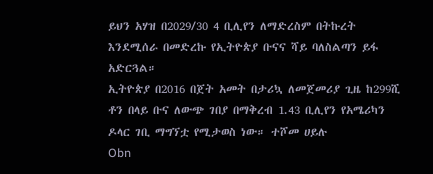ይህን አሃዝ በ2029/30 4 ቢሊየን ለማድረስም በትኩረት እንደሚሰራ በመድረኩ የኢትዮጵያ ቡናና ሻይ ባለስልጣን ይፋ አድርጓል።
ኢትዮጵያ በ2016 በጀት አመት በታሪኳ ለመጀመሪያ ጊዜ ከ299ሺ ቶን በላይ ቡና ለውጭ ገበያ በማቅረብ 1.43 ቢሊየን የአሜሪካን ዶላር ገቢ ማግኘቷ የሚታወስ ነው። ተሾመ ሀይሉ
Obn